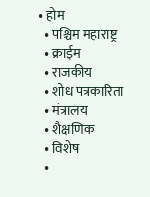• होम
  • पश्चिम महाराष्ट्र
  • क्राईम
  • राजकीय
  • शोध पत्रकारिता
  • मंत्रालय
  • शैक्षणिक
  • विशेष
  •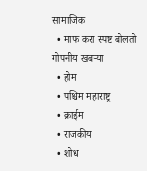सामाजिक
  • माफ करा स्पष्ट बोलतो
गोपनीय खबऱ्या
  • होम
  • पश्चिम महाराष्ट्र
  • क्राईम
  • राजकीय
  • शोध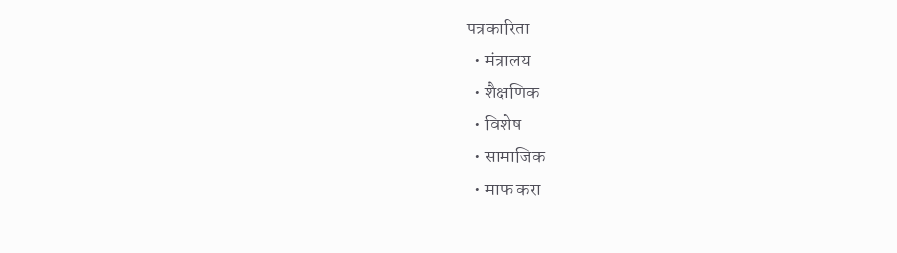पत्रकारिता
  • मंत्रालय
  • शैक्षणिक
  • विशेष
  • सामाजिक
  • माफ करा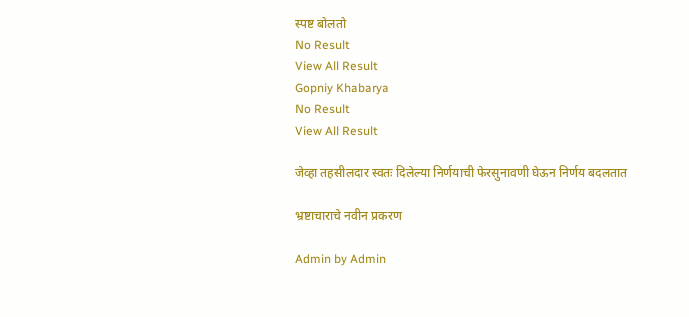स्पष्ट बोलतो
No Result
View All Result
Gopniy Khabarya
No Result
View All Result

जेव्हा तहसीलदार स्वतः दिलेल्या निर्णयाची फेरसुनावणी घेऊन निर्णय बदलतात

भ्रष्टाचाराचे नवीन प्रकरण

Admin by Admin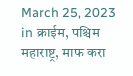March 25, 2023
in क्राईम, पश्चिम महाराष्ट्र, माफ करा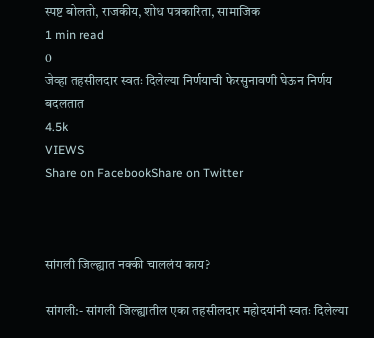स्पष्ट बोलतो, राजकीय, शोध पत्रकारिता, सामाजिक
1 min read
0
जेव्हा तहसीलदार स्वतः दिलेल्या निर्णयाची फेरसुनावणी घेऊन निर्णय बदलतात
4.5k
VIEWS
Share on FacebookShare on Twitter



सांगली जिल्ह्यात नक्की चाललंय काय?

सांगली:- सांगली जिल्ह्यातील एका तहसीलदार महोदयांनी स्वतः दिलेल्या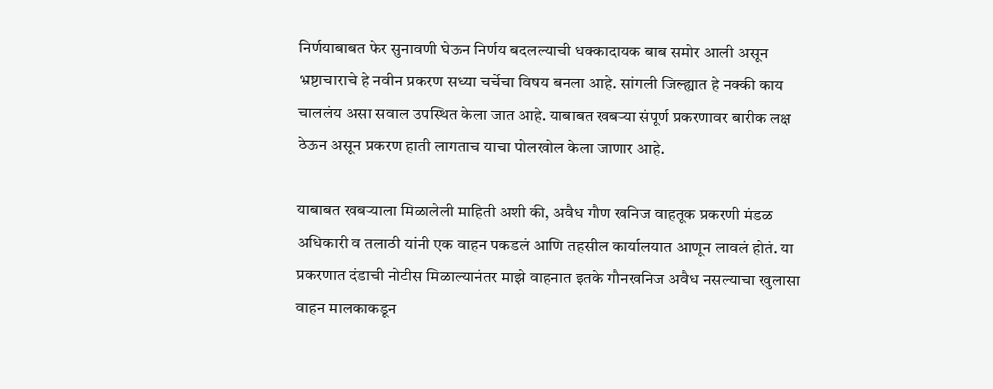निर्णयाबाबत फेर सुनावणी घेऊन निर्णय बदलल्याची धक्कादायक बाब समोर आली असून भ्रष्टाचाराचे हे नवीन प्रकरण सध्या चर्चेचा विषय बनला आहे. सांगली जिल्ह्यात हे नक्की काय चाललंय असा सवाल उपस्थित केला जात आहे. याबाबत खबऱ्या संपूर्ण प्रकरणावर बारीक लक्ष ठेऊन असून प्रकरण हाती लागताच याचा पोलखोल केला जाणार आहे.

याबाबत खबऱ्याला मिळालेली माहिती अशी की, अवैध गौण खनिज वाहतूक प्रकरणी मंडळ अधिकारी व तलाठी यांनी एक वाहन पकडलं आणि तहसील कार्यालयात आणून लावलं होतं. या प्रकरणात दंडाची नोटीस मिळाल्यानंतर माझे वाहनात इतके गौनखनिज अवैध नसल्याचा खुलासा वाहन मालकाकडून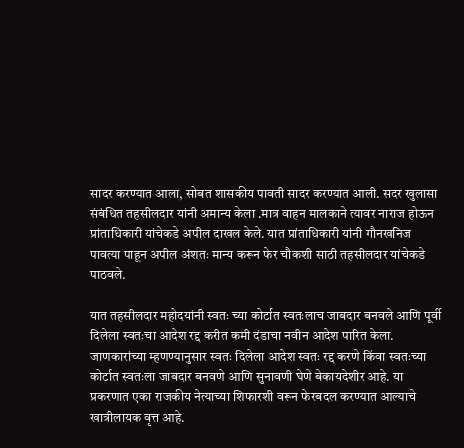सादर करण्यात आला, सोबत शासकीय पावती सादर करण्यात आली. सदर खुलासा संबंधित तहसीलदार यांनी अमान्य केला .मात्र वाहन मालकाने त्यावर नाराज होऊन प्रांताधिकारी यांचेकडे अपील दाखल केले. यात प्रांताधिकारी यांनी गौनखनिज पावत्या पाहून अपील अंशतः मान्य करून फेर चौकशी साठी तहसीलदार यांचेकडे पाठवले.

यात तहसीलदार महोदयांनी स्वतः च्या कोर्टात स्वतःलाच जाबदार बनवले आणि पूर्वी दिलेला स्वतःचा आदेश रद्द करीत कमी दंडाचा नवीन आदेश पारित केला. जाणकारांच्या म्हणण्यानुसार स्वतः दिलेला आदेश स्वतः रद्द करणे किंवा स्वतःच्या कोर्टात स्वतःला जाबदार बनवणे आणि सुनावणी घेणे बेकायदेशीर आहे. या प्रकरणात एका राजकीय नेत्याच्या शिफारशी वरून फेरबदल करण्यात आल्याचे खात्रीलायक वृत्त आहे.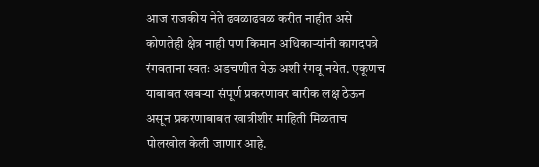आज राजकीय नेते ढवळाढवळ करीत नाहीत असे कोणतेही क्षेत्र नाही पण किमान अधिकाऱ्यांनी कागदपत्रे रंगवताना स्वतः अडचणीत येऊ अशी रंगवू नयेत. एकूणच याबाबत खबऱ्या संपूर्ण प्रकरणावर बारीक लक्ष ठेऊन असून प्रकरणाबाबत खात्रीशीर माहिती मिळताच पोलखोल केली जाणार आहे.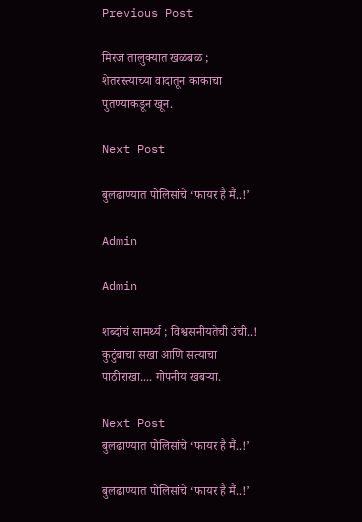Previous Post

मिरज तालुक्यात खळबळ ; शेतरस्त्याच्या वादातून काकाचा पुतण्याकडून खून.

Next Post

बुलढाण्यात पोलिसांचे ‘फायर है मैं..!’

Admin

Admin

शब्दांचं सामर्थ्य ; विश्वसनीयतेची उंची..! कुटुंबाचा सखा आणि सत्याचा पाठीराखा.... गोपनीय खबऱ्या.

Next Post
बुलढाण्यात पोलिसांचे ‘फायर है मैं..!’

बुलढाण्यात पोलिसांचे ‘फायर है मैं..!’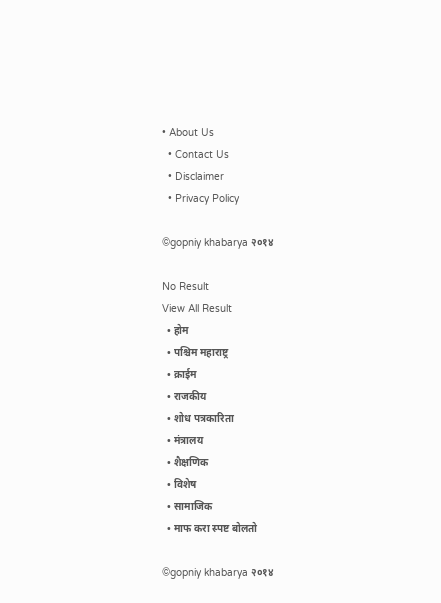• About Us
  • Contact Us
  • Disclaimer
  • Privacy Policy

©gopniy khabarya २०१४

No Result
View All Result
  • होम
  • पश्चिम महाराष्ट्र
  • क्राईम
  • राजकीय
  • शोध पत्रकारिता
  • मंत्रालय
  • शैक्षणिक
  • विशेष
  • सामाजिक
  • माफ करा स्पष्ट बोलतो

©gopniy khabarya २०१४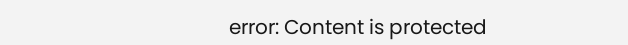error: Content is protected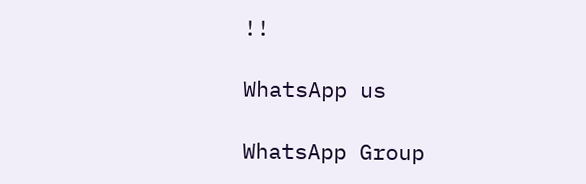!!

WhatsApp us

WhatsApp Group